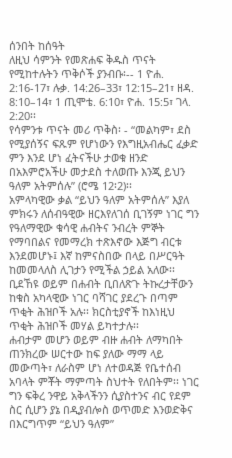ሰንበት ከሰዓት
ለዚህ ሳምንት የመጽሐፍ ቅዱስ ጥናት የሚከተሉትን ጥቅሶች ያንብቡ፡-- 1 ዮሐ. 2:16-17፣ ሉቃ. 14:26–33፣ 12:15–21፣ ዘዳ. 8:10–14፣ 1 ጢሞቴ. 6:10፣ ዮሐ. 15:5፣ ገላ. 2:20፡፡
የሳምንቱ ጥናት መሪ ጥቅስ፡ - “መልካም፣ ደስ የሚያሰኝና ፍጹም የሆነውን የእግዚአብሔር ፈቃድ ምን እንደ ሆነ ፈትናችሁ ታወቁ ዘንድ በአእምሮአችሁ መታደስ ተለወጡ እንጂ ይህን ዓለም አትምሰሉ” (ሮሜ 12፡2)፡፡
አምላካዊው ቃል “ይህን ዓለም አትምሰሉ” እያለ ምክሩን ለሰብዓዊው ዘርእየለገሰ ቢገኝም ነገር ግን የዓለማዊው ቁሳዊ ሐብትና ንብረት ምኞት የማባበልና የመማረክ ተጽእኖው እጅግ ብርቱ እንደመሆኑ፤ እኛ ከምናስበው በላይ በሥርዓት ከመመላለስ ሊገታን የሚችል ኃይል አለው፡፡ ቢደኸዩ ወይም በሐብት ቢበለጽጉ ትኩረታቸውን ከቁስ አካላዊው ነገር ባሻገር ያደረጉ በጣም ጥቂት ሕዝቦች አሉ፡፡ ክርስቲያኖች ከእነዚህ ጥቂት ሕዝቦች መሃል ይካተታሉ፡፡
ሐብታም መሆን ወይም ብዙ ሐብት ለማካበት ጠንክረው ሠርተው ከፍ ያለው ማማ ላይ መውጣት፣ ለራስም ሆነ ለተወዳጅ የቤተሰብ አባላት ምቾት ማምጣት ስህተት የለበትም፡፡ ነገር ግን ፍቅረ ንዋይ አቅላችንን ሲያስተንና ብር የደም ስር ሲሆን ያኔ በዲያብሎስ ወጥመድ እንወድቅና በእርግጥም “ይህን ዓለም”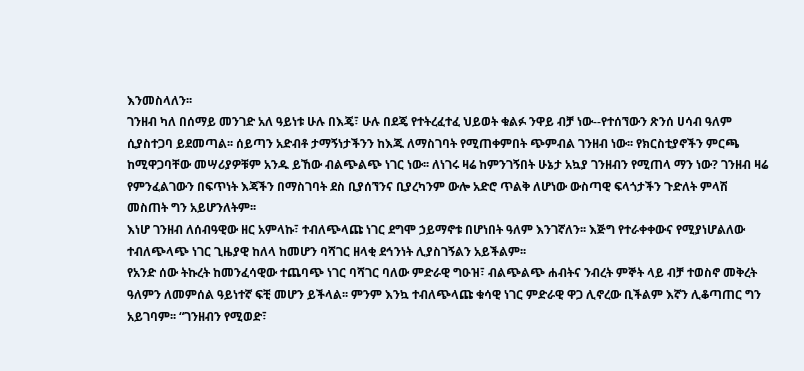እንመስላለን፡፡
ገንዘብ ካለ በሰማይ መንገድ አለ ዓይነቱ ሁሉ በእጄ፣ ሁሉ በደጄ የተትረፈተፈ ህይወት ቁልፉ ንዋይ ብቻ ነው--የተሰኘውን ጽንሰ ሀሳብ ዓለም ሲያስተጋባ ይደመጣል፡፡ ሰይጣን አድብቶ ታማኝነታችንን ከእጁ ለማስገባት የሚጠቀምበት ጭምብል ገንዘብ ነው፡፡ የክርስቲያኖችን ምርጫ ከሚዋጋባቸው መሣሪያዎቹም አንዱ ይኸው ብልጭልጭ ነገር ነው፡፡ ለነገሩ ዛሬ ከምንገኝበት ሁኔታ አኳያ ገንዘብን የሚጠላ ማን ነው? ገንዘብ ዛሬ የምንፈልገውን በፍጥነት እጃችን በማስገባት ደስ ቢያሰኘንና ቢያረካንም ውሎ አድሮ ጥልቅ ለሆነው ውስጣዊ ፍላጎታችን ጉድለት ምላሽ መስጠት ግን አይሆንለትም፡፡
እነሆ ገንዘብ ለሰብዓዊው ዘር አምላኩ፣ ተብለጭላጩ ነገር ደግሞ ኃይማኖቱ በሆነበት ዓለም እንገኛለን፡፡ እጅግ የተራቀቀውና የሚያነሆልለው ተብለጭላጭ ነገር ጊዜያዊ ከለላ ከመሆን ባሻገር ዘላቂ ደኅንነት ሊያስገኝልን አይችልም፡፡
የአንድ ሰው ትኩረት ከመንፈሳዊው ተጨባጭ ነገር ባሻገር ባለው ምድራዊ ግዑዝ፣ ብልጭልጭ ሐብትና ንብረት ምኞት ላይ ብቻ ተወስኖ መቅረት ዓለምን ለመምሰል ዓይነተኛ ፍቺ መሆን ይችላል፡፡ ምንም እንኳ ተብለጭላጩ ቁሳዊ ነገር ምድራዊ ዋጋ ሊኖረው ቢችልም እኛን ሊቆጣጠር ግን አይገባም፡፡ “ገንዘብን የሚወድ፣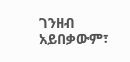ገንዘብ አይበቃውም፣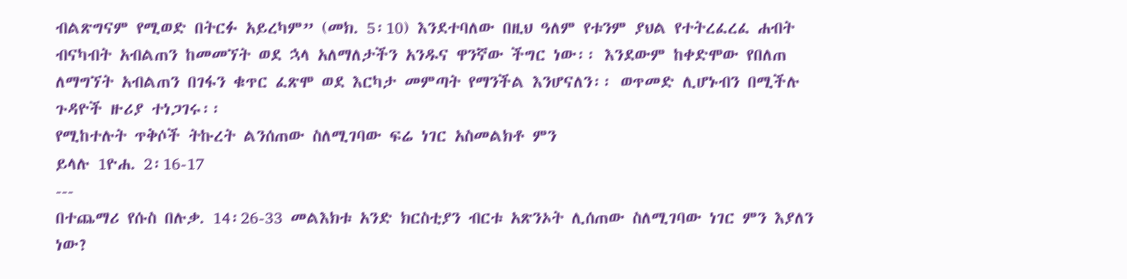ብልጽግናም የሚወድ በትርፉ አይረካም” (መክ. 5፡10) እንደተባለው በዚህ ዓለም የቱንም ያህል የተትረፈረፈ ሐብት ብናካብት አብልጠን ከመመኘት ወደ ኋላ አለማለታችን አንዱና ዋንኛው ችግር ነው፡፡ እንደውም ከቀድሞው የበለጠ ለማግኘት አብልጠን በገፋን ቁጥር ፈጽሞ ወደ እርካታ መምጣት የማንችል እንሆናለን፡፡ ወጥመድ ሊሆኑብን በሚችሉ ጉዳዮች ዙሪያ ተነጋገሩ፡፡
የሚከተሉት ጥቅሶች ትኩረት ልንሰጠው ስለሚገባው ፍሬ ነገር አስመልክቶ ምን
ይላሉ 1ዮሐ. 2፡16-17
---
በተጨማሪ የሱስ በሉቃ. 14፡26-33 መልእክቱ አንድ ክርስቲያን ብርቱ አጽንኦት ሊሰጠው ስለሚገባው ነገር ምን እያለን ነው?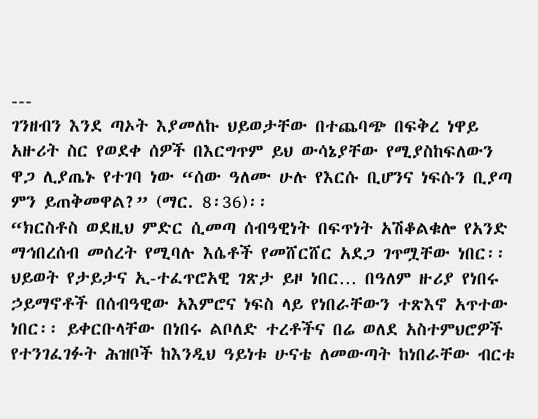---
ገንዘብን እንደ ጣኦት እያመለኩ ህይወታቸው በተጨባጭ በፍቅረ ነዋይ አዙሪት ስር የወደቀ ሰዎች በእርግጥም ይህ ውሳኔያቸው የሚያስከፍለውን ዋጋ ሊያጤኑ የተገባ ነው “ሰው ዓለሙ ሁሉ የእርሱ ቢሆንና ነፍሱን ቢያጣ ምን ይጠቅመዋል?” (ማር. 8፡36)፡፡
“ክርስቶስ ወደዚህ ምድር ሲመጣ ሰብዓዊነት በፍጥነት አሽቆልቁሎ የአንድ ማኅበረሰብ መሰረት የሚባሉ እሴቶች የመሸርሸር አደጋ ገጥሟቸው ነበር፡፡ ህይወት የታይታና ኢ-ተፈጥሮአዊ ገጽታ ይዞ ነበር… በዓለም ዙሪያ የነበሩ ኃይማኖቶች በሰብዓዊው አእምሮና ነፍስ ላይ የነበራቸውን ተጽእኖ አጥተው ነበር፡፡ ይቀርቡላቸው በነበሩ ልቦለድ ተረቶችና በሬ ወለደ አስተምህሮዎች የተንገፈገፉት ሕዝቦች ከእንዲህ ዓይነቱ ሁናቴ ለመውጣት ከነበራቸው ብርቱ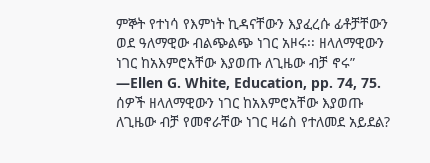ምኞት የተነሳ የእምነት ኪዳናቸውን እያፈረሱ ፊቶቻቸውን ወደ ዓለማዊው ብልጭልጭ ነገር አዞሩ፡፡ ዘላለማዊውን ነገር ከአእምሮአቸው እያወጡ ለጊዜው ብቻ ኖሩ” —Ellen G. White, Education, pp. 74, 75.
ሰዎች ዘላለማዊውን ነገር ከአእምሮአቸው እያወጡ ለጊዜው ብቻ የመኖራቸው ነገር ዛሬስ የተለመደ አይደል?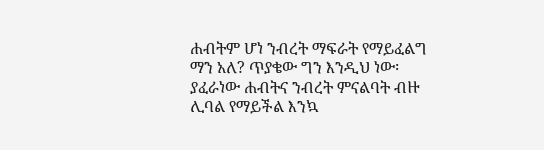ሐብትም ሆነ ንብረት ማፍራት የማይፈልግ ማን አለ? ጥያቄው ግን እንዲህ ነው፡ ያፈራነው ሐብትና ንብረት ምናልባት ብዙ ሊባል የማይችል እንኳ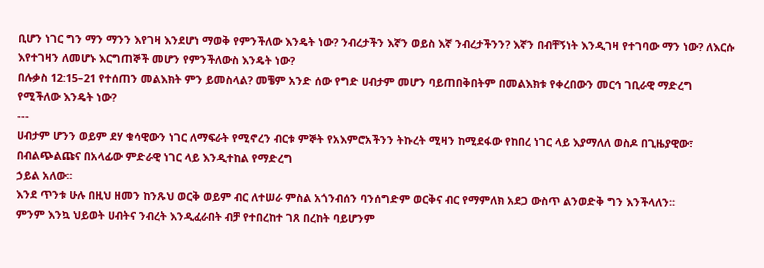ቢሆን ነገር ግን ማን ማንን እየገዛ እንደሆነ ማወቅ የምንችለው እንዴት ነው? ንብረታችን እኛን ወይስ እኛ ንብረታችንን? እኛን በብቸኝነት እንዲገዛ የተገባው ማን ነው? ለእርሱ እየተገዛን ለመሆኑ እርግጠኞች መሆን የምንችለውስ እንዴት ነው?
በሉቃስ 12:15–21 የተሰጠን መልእክት ምን ይመስላል? መቼም አንድ ሰው የግድ ሀብታም መሆን ባይጠበቅበትም በመልእክቱ የቀረበውን መርኅ ገቢራዊ ማድረግ የሚችለው እንዴት ነው?
---
ሀብታም ሆንን ወይም ደሃ ቁሳዊውን ነገር ለማፍራት የሚኖረን ብርቱ ምኞት የአእምሮአችንን ትኩረት ሚዛን ከሚደፋው የከበረ ነገር ላይ እያማለለ ወስዶ በጊዜያዊው፣ በብልጭልጩና በአላፊው ምድራዊ ነገር ላይ እንዲተከል የማድረግ
ኃይል አለው፡፡
እንደ ጥንቱ ሁሉ በዚህ ዘመን ከንጹህ ወርቅ ወይም ብር ለተሠራ ምስል አጎንብሰን ባንሰግድም ወርቅና ብር የማምለክ አደጋ ውስጥ ልንወድቅ ግን እንችላለን፡፡
ምንም እንኳ ህይወት ሀብትና ንብረት እንዲፈራበት ብቻ የተበረከተ ገጸ በረከት ባይሆንም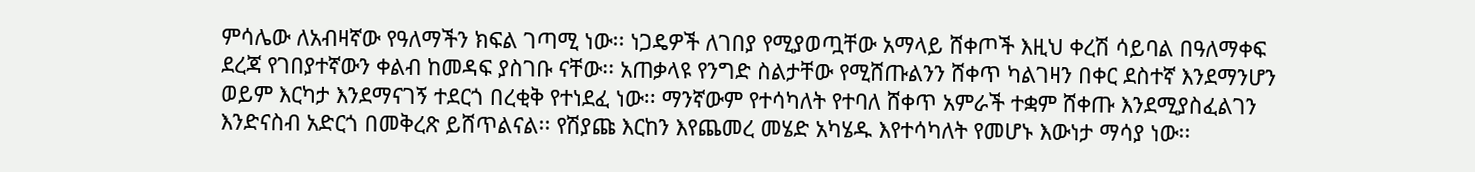ምሳሌው ለአብዛኛው የዓለማችን ክፍል ገጣሚ ነው፡፡ ነጋዴዎች ለገበያ የሚያወጧቸው አማላይ ሸቀጦች እዚህ ቀረሽ ሳይባል በዓለማቀፍ ደረጃ የገበያተኛውን ቀልብ ከመዳፍ ያስገቡ ናቸው፡፡ አጠቃላዩ የንግድ ስልታቸው የሚሸጡልንን ሸቀጥ ካልገዛን በቀር ደስተኛ እንደማንሆን ወይም እርካታ እንደማናገኝ ተደርጎ በረቂቅ የተነደፈ ነው፡፡ ማንኛውም የተሳካለት የተባለ ሸቀጥ አምራች ተቋም ሸቀጡ እንደሚያስፈልገን እንድናስብ አድርጎ በመቅረጽ ይሸጥልናል፡፡ የሽያጩ እርከን እየጨመረ መሄድ አካሄዱ እየተሳካለት የመሆኑ እውነታ ማሳያ ነው፡፡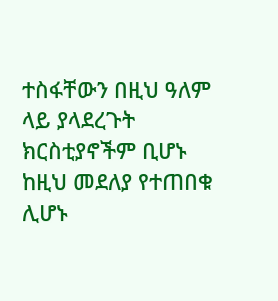ተስፋቸውን በዚህ ዓለም ላይ ያላደረጉት ክርስቲያኖችም ቢሆኑ ከዚህ መደለያ የተጠበቁ ሊሆኑ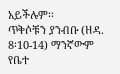አይችሉም፡፡
ጥቅሶቹን ያንብቡ (ዘዳ. 8፡10-14) ማንኛውም የቤተ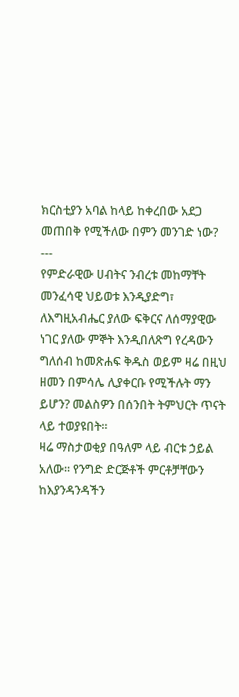ክርስቲያን አባል ከላይ ከቀረበው አደጋ መጠበቅ የሚችለው በምን መንገድ ነው?
---
የምድራዊው ሀብትና ንብረቱ መከማቸት መንፈሳዊ ህይወቱ እንዲያድግ፣ ለእግዚአብሔር ያለው ፍቅርና ለሰማያዊው ነገር ያለው ምኞት እንዲበለጽግ የረዳውን ግለሰብ ከመጽሐፍ ቅዱስ ወይም ዛሬ በዚህ ዘመን በምሳሌ ሊያቀርቡ የሚችሉት ማን ይሆን? መልስዎን በሰንበት ትምህርት ጥናት ላይ ተወያዩበት፡፡
ዛሬ ማስታወቂያ በዓለም ላይ ብርቱ ኃይል አለው፡፡ የንግድ ድርጅቶች ምርቶቻቸውን ከእያንዳንዳችን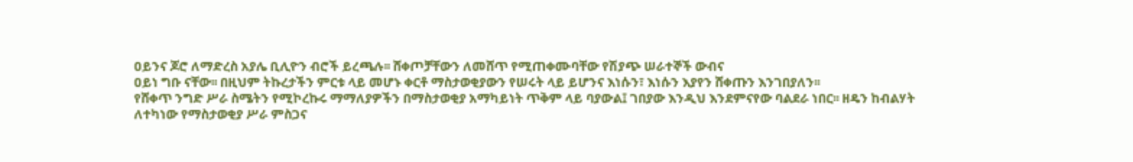ዐይንና ጆሮ ለማድረስ አያሌ ቢሊዮን ብሮች ይረጫሉ፡፡ ሸቀጦቻቸውን ለመሸጥ የሚጠቀሙባቸው የሽያጭ ሠራተኞች ውብና
ዐይነ ግቡ ናቸው፡፡ በዚህም ትኩረታችን ምርቱ ላይ መሆኑ ቀርቶ ማስታወቂያውን የሠሩት ላይ ይሆንና እነሱን፣ እነሱን እያየን ሸቀጡን እንገበያለን፡፡
የሸቀጥ ንግድ ሥራ ስሜትን የሚኮረኩሩ ማማለያዎችን በማስታወቂያ አማካይነት ጥቅም ላይ ባያውል፤ ገበያው እንዲህ እንደምናየው ባልደራ ነበር፡፡ ዘዴን ከብልሃት ለተካነው የማስታወቂያ ሥራ ምስጋና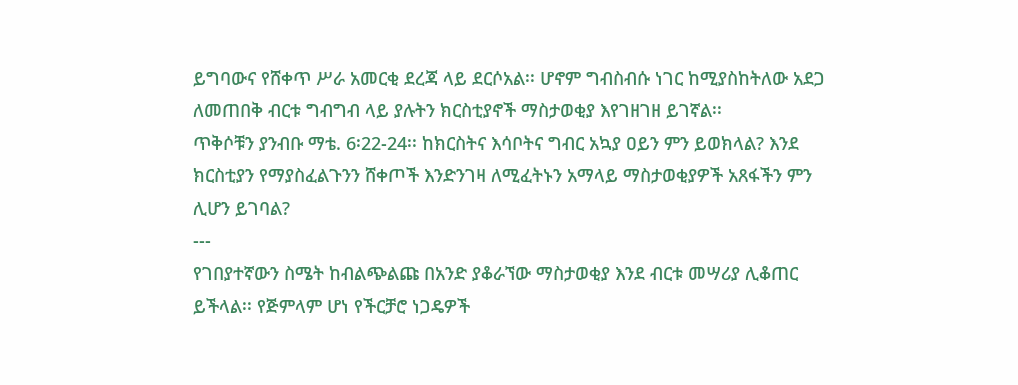ይግባውና የሸቀጥ ሥራ አመርቂ ደረጃ ላይ ደርሶአል፡፡ ሆኖም ግብስብሱ ነገር ከሚያስከትለው አደጋ ለመጠበቅ ብርቱ ግብግብ ላይ ያሉትን ክርስቲያኖች ማስታወቂያ እየገዘገዘ ይገኛል፡፡
ጥቅሶቹን ያንብቡ ማቴ. 6፡22-24፡፡ ከክርስትና እሳቦትና ግብር አኳያ ዐይን ምን ይወክላል? እንደ ክርስቲያን የማያስፈልጉንን ሸቀጦች እንድንገዛ ለሚፈትኑን አማላይ ማስታወቂያዎች አጸፋችን ምን ሊሆን ይገባል?
---
የገበያተኛውን ስሜት ከብልጭልጩ በአንድ ያቆራኘው ማስታወቂያ እንደ ብርቱ መሣሪያ ሊቆጠር ይችላል፡፡ የጅምላም ሆነ የችርቻሮ ነጋዴዎች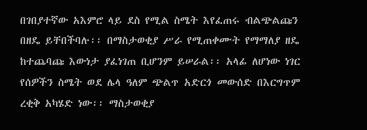በገበያተኛው አእምሮ ላይ ደስ የሚል ስሜት እየፈጠሩ ብልጭልጩን በዘዴ ይቸበችባሉ፡፡ በማስታወቂያ ሥራ የሚጠቀሙት የማማለያ ዘዴ ከተጨባጩ እውነታ ያፈነገጠ ቢሆንም ይሠራል፡፡ አላፊ ለሆነው ነገር የሰዎችን ስሜት ወደ ሌላ ዓለም ጭልጥ አድርጎ መውሰድ በእርግጥም ረቂቅ አካሄድ ነው፡፡ ማስታወቂያ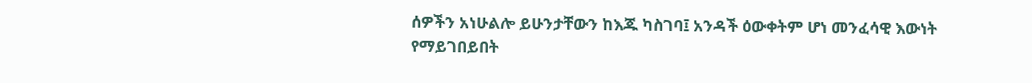ሰዎችን አነሁልሎ ይሁንታቸውን ከእጁ ካስገባ፤ አንዳች ዕውቀትም ሆነ መንፈሳዊ እውነት የማይገበይበት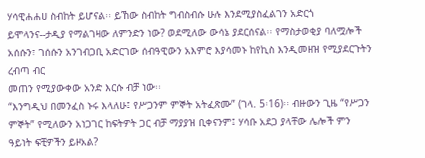ሃሳዊሐሐሀ ስብከት ይሆናል፡፡ ይኸው ስብከት ግብስብሱ ሁሉ እንደሚያስፈልገን አድርጎ ይሞላንና--ታዲያ የማልገዛው ለምንድን ነው? ወደሚለው ውሳኔ ያደርሰናል፡፡ የማስታወቂያ ባለሟሎች አሰሱን፣ ገሰሱን አንገብጋቢ አድርገው ሰብዓዊውን አእምሮ እያሳመኑ ከየኪስ እንዲመዘዝ የሚያደርጉትን ረብጣ ብር
መጠን የሚያውቀው አንድ እርሱ ብቻ ነው፡፡
“እንግዲህ በመንፈስ ኑሩ እላለሁ፤ የሥጋንም ምኞት አትፈጽሙ” (ገላ. 5፡16)፡፡ ብዙውን ጊዜ “የሥጋን ምኞት” የሚለውን አነጋገር ከፍትዎት ጋር ብቻ ማያያዝ ቢቀናንም፤ ሃሳቡ አደጋ ያላቸው ሌሎች ምን ዓይነት ፍቺዎችን ይዞአል?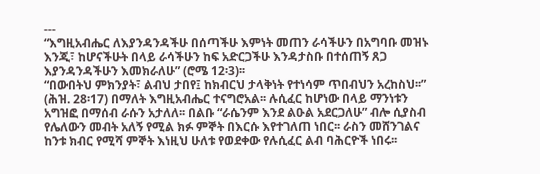---
“እግዚአብሔር ለእያንዳንዳችሁ በሰጣችሁ እምነት መጠን ራሳችሁን በአግባቡ መዝኑ እንጂ፣ ከሆናችሁት በላይ ራሳችሁን ከፍ አድርጋችሁ እንዳታስቡ በተሰጠኝ ጸጋ እያንዳንዳችሁን እመክራለሁ” (ሮሜ 12፡3)፡፡
“በውበትህ ምክንያት፣ ልብህ ታበየ፤ ከክብርህ ታላቅነት የተነሳም ጥበብህን አረከስህ፡፡” (ሕዝ. 28፡17) በማለት እግዚአብሔር ተናግሮአል፡፡ ሉሲፈር ከሆነው በላይ ማንነቱን አግዝፎ በማሰብ ራሱን አታለለ፡፡ በልቡ “ራሴንም እንደ ልዑል አደርጋለሁ” ብሎ ሲያስብ የሌለውን መብት አለኝ የሚል ክፉ ምኞት በእርሱ እየተገለጠ ነበር፡፡ ራስን መሸንገልና ከንቱ ክብር የሚሻ ምኞት እነዚህ ሁለቱ የወደቀው የሉሲፈር ልብ ባሕርዮች ነበሩ፡፡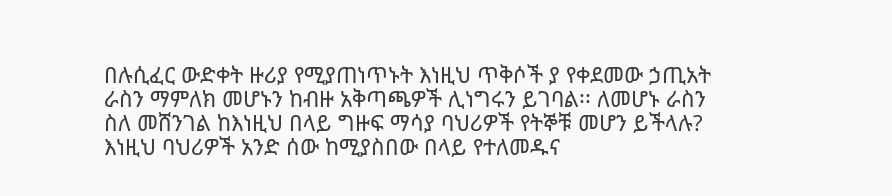በሉሲፈር ውድቀት ዙሪያ የሚያጠነጥኑት እነዚህ ጥቅሶች ያ የቀደመው ኃጢአት ራስን ማምለክ መሆኑን ከብዙ አቅጣጫዎች ሊነግሩን ይገባል፡፡ ለመሆኑ ራስን ስለ መሸንገል ከእነዚህ በላይ ግዙፍ ማሳያ ባህሪዎች የትኞቹ መሆን ይችላሉ?
እነዚህ ባህሪዎች አንድ ሰው ከሚያስበው በላይ የተለመዱና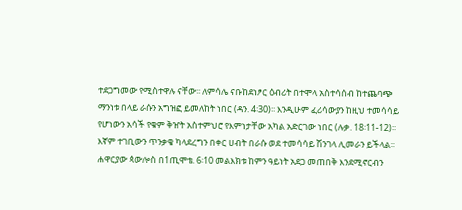ተደጋግመው የሚስተዋሉ ናቸው፡፡ ለምሳሌ ናቡከደነፆር ዕብሪት በተሞላ አስተሳሰብ ከተጨባጭ ማንነቱ በላይ ራሱን አግዝፎ ይመለከት ነበር (ዳን. 4፡30)፡፡ እንዲሁም ፈሪሳውያን ከዚህ ተመሳሳይ የሆነውን አሳች የቁም ቅዠት አስተምህሮ የእምነታቸው አካል አድርገው ነበር (ሉቃ. 18፡11-12)፡፡ እኛም ተገቢውን ጥንቃቄ ካላደረግን በቀር ሀብት በራሱ ወደ ተመሳሳይ ሽንገላ ሊመራን ይችላል፡፡
ሐዋርያው ጳውሎስ በ1ጢሞቴ. 6፡10 መልእክቱ ከምን ዓይነት አደጋ መጠበቅ እንደሚኖርብን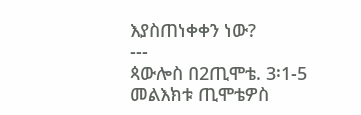እያስጠነቀቀን ነው?
---
ጳውሎስ በ2ጢሞቴ. 3፡1-5 መልእክቱ ጢሞቴዎስ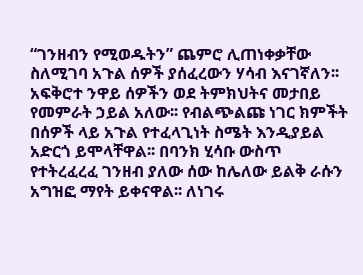“ገንዘብን የሚወዱትን” ጨምሮ ሊጠነቀቃቸው ስለሚገባ አጉል ሰዎች ያሰፈረውን ሃሳብ እናገኛለን፡፡ አፍቅሮተ ንዋይ ሰዎችን ወደ ትምክህትና መታበይ የመምራት ኃይል አለው፡፡ የብልጭልጩ ነገር ክምችት በሰዎች ላይ አጉል የተፈላጊነት ስሜት እንዲያይል አድርጎ ይሞላቸዋል፡፡ በባንክ ሂሳቡ ውስጥ የተትረፈረፈ ገንዘብ ያለው ሰው ከሌለው ይልቅ ራሱን አግዝፎ ማየት ይቀናዋል፡፡ ለነገሩ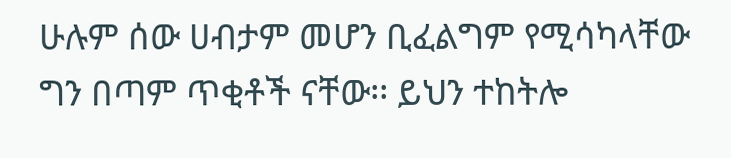ሁሉም ሰው ሀብታም መሆን ቢፈልግም የሚሳካላቸው ግን በጣም ጥቂቶች ናቸው፡፡ ይህን ተከትሎ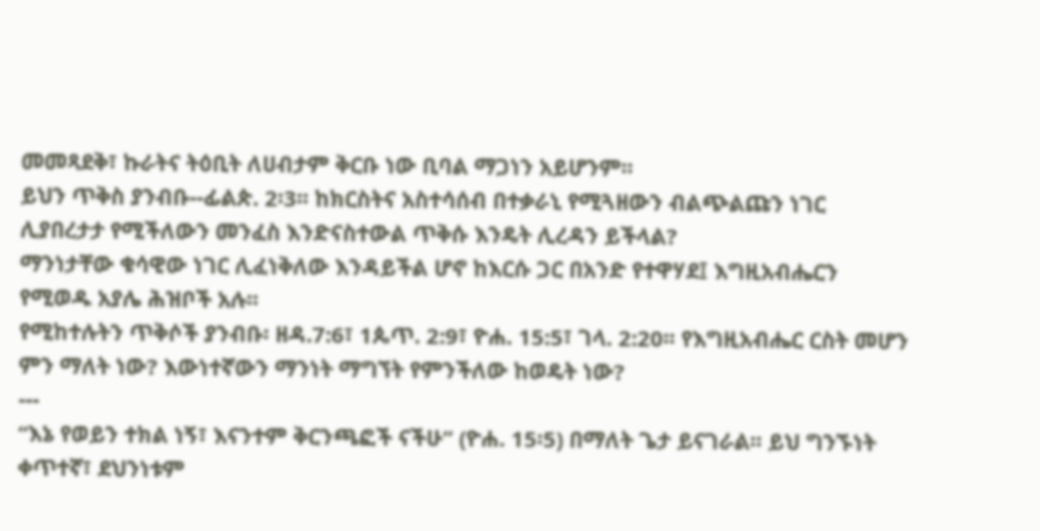መመጻደቅ፣ ኩራትና ትዕቢት ለሀብታም ቅርቡ ነው ቢባል ማጋነን አይሆንም፡፡
ይህን ጥቅስ ያንብቡ--ፊልጵ. 2፡3፡፡ ከክርስትና አስተሳሰብ በተቃራኒ የሚጓዘውን ብልጭልጩን ነገር ሊያበረታታ የሚችለውን መንፈስ እንድናስተውል ጥቅሱ እንዴት ሊረዳን ይችላል?
ማንነታቸው ቁሳዊው ነገር ሊፈነቅለው እንዳይችል ሆኖ ከእርሱ ጋር በአንድ የተዋሃደ፤ እግዚአብሔርን የሚወዱ አያሌ ሕዝቦች አሉ፡፡
የሚከተሉትን ጥቅሶች ያንብቡ፡ ዘዳ.7:6፣ 1ጴጥ. 2:9፣ ዮሐ. 15:5፣ ገላ. 2:20፡፡ የእግዚአብሔር ርስት መሆን ምን ማለት ነው? እውነተኛውን ማንነት ማግኘት የምንችለው ከወዴት ነው?
---
“እኔ የወይን ተክል ነኝ፣ እናንተም ቅርንጫፎች ናችሁ” (ዮሐ. 15፡5) በማለት ጌታ ይናገራል፡፡ ይህ ግንኙነት ቀጥተኛ፣ ደህንነቱም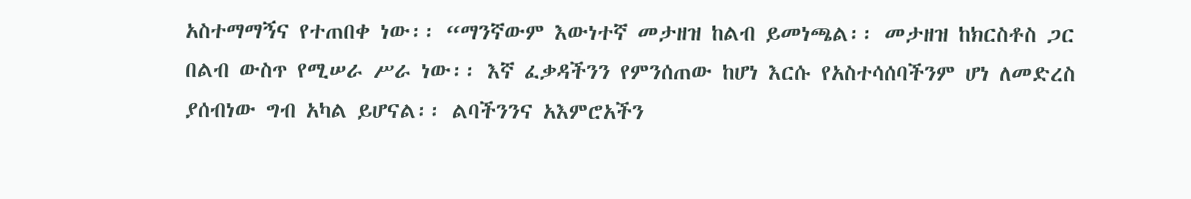አስተማማኝና የተጠበቀ ነው፡፡ “ማንኛውም እውነተኛ መታዘዝ ከልብ ይመነጫል፡፡ መታዘዝ ከክርስቶስ ጋር በልብ ውስጥ የሚሠራ ሥራ ነው፡፡ እኛ ፈቃዳችንን የምንሰጠው ከሆነ እርሱ የአስተሳሰባችንም ሆነ ለመድረስ ያሰብነው ግብ አካል ይሆናል፡፡ ልባችንንና አእምሮአችን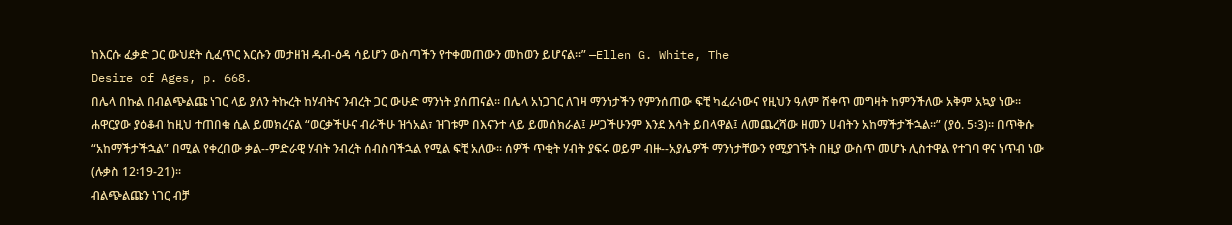ከእርሱ ፈቃድ ጋር ውህደት ሲፈጥር እርሱን መታዘዝ ዱብ-ዕዳ ሳይሆን ውስጣችን የተቀመጠውን መከወን ይሆናል፡፡” —Ellen G. White, The
Desire of Ages, p. 668.
በሌላ በኩል በብልጭልጩ ነገር ላይ ያለን ትኩረት ከሃብትና ንብረት ጋር ውሁድ ማንነት ያሰጠናል፡፡ በሌላ አነጋገር ለገዛ ማንነታችን የምንሰጠው ፍቺ ካፈራነውና የዚህን ዓለም ሸቀጥ መግዛት ከምንችለው አቅም አኳያ ነው፡፡ ሐዋርያው ያዕቆብ ከዚህ ተጠበቁ ሲል ይመክረናል “ወርቃችሁና ብራችሁ ዝጎአል፣ ዝገቱም በእናንተ ላይ ይመሰክራል፤ ሥጋችሁንም እንደ እሳት ይበላዋል፤ ለመጨረሻው ዘመን ሀብትን አከማችታችኋል፡፡” (ያዕ. 5፡3)፡፡ በጥቅሱ “አከማችታችኋል” በሚል የቀረበው ቃል--ምድራዊ ሃብት ንብረት ሰብስባችኋል የሚል ፍቺ አለው፡፡ ሰዎች ጥቂት ሃብት ያፍሩ ወይም ብዙ--አያሌዎች ማንነታቸውን የሚያገኙት በዚያ ውስጥ መሆኑ ሊስተዋል የተገባ ዋና ነጥብ ነው (ሉቃስ 12፡19-21)፡፡
ብልጭልጩን ነገር ብቻ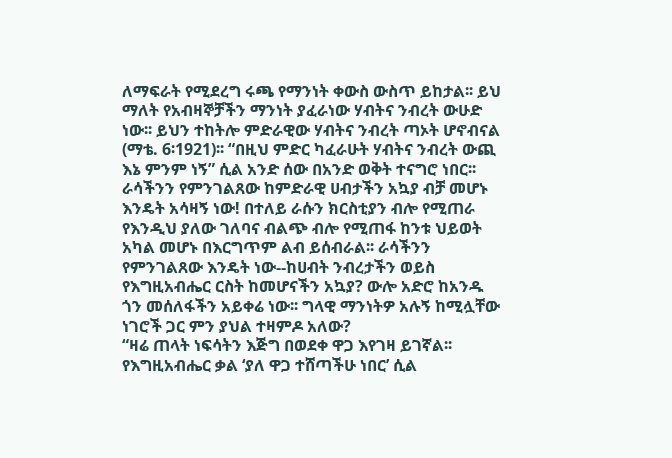ለማፍራት የሚደረግ ሩጫ የማንነት ቀውስ ውስጥ ይከታል፡፡ ይህ ማለት የአብዛኞቻችን ማንነት ያፈራነው ሃብትና ንብረት ውሁድ ነው፡፡ ይህን ተከትሎ ምድራዊው ሃብትና ንብረት ጣኦት ሆኖብናል (ማቴ. 6፡1921)፡፡ “በዚህ ምድር ካፈራሁት ሃብትና ንብረት ውጪ እኔ ምንም ነኝ” ሲል አንድ ሰው በአንድ ወቅት ተናግሮ ነበር፡፡ ራሳችንን የምንገልጸው ከምድራዊ ሀብታችን አኳያ ብቻ መሆኑ እንዴት አሳዛኝ ነው! በተለይ ራሱን ክርስቲያን ብሎ የሚጠራ የእንዲህ ያለው ገለባና ብልጭ ብሎ የሚጠፋ ከንቱ ህይወት አካል መሆኑ በእርግጥም ልብ ይሰብራል፡፡ ራሳችንን የምንገልጸው እንዴት ነው--ከሀብት ንብረታችን ወይስ የእግዚአብሔር ርስት ከመሆናችን አኳያ? ውሎ አድሮ ከአንዱ ጎን መሰለፋችን አይቀሬ ነው፡፡ ግላዊ ማንነትዎ አሉኝ ከሚሏቸው ነገሮች ጋር ምን ያህል ተዛምዶ አለው?
“ዛሬ ጠላት ነፍሳትን እጅግ በወደቀ ዋጋ እየገዛ ይገኛል፡፡ የእግዚአብሔር ቃል ‘ያለ ዋጋ ተሸጣችሁ ነበር’ ሲል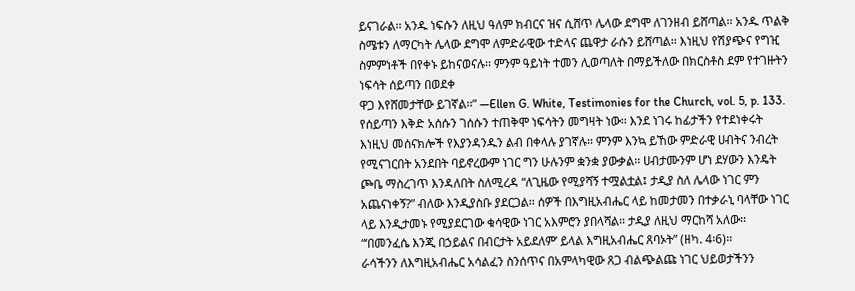ይናገራል፡፡ አንዱ ነፍሱን ለዚህ ዓለም ክብርና ዝና ሲሸጥ ሌላው ደግሞ ለገንዘብ ይሸጣል፡፡ አንዱ ጥልቅ ስሜቱን ለማርካት ሌላው ደግሞ ለምድራዊው ተድላና ጨዋታ ራሱን ይሸጣል፡፡ እነዚህ የሽያጭና የግዢ ስምምነቶች በየቀኑ ይከናወናሉ፡፡ ምንም ዓይነት ተመን ሊወጣለት በማይችለው በክርስቶስ ደም የተገዙትን ነፍሳት ሰይጣን በወደቀ
ዋጋ እየሸመታቸው ይገኛል፡፡” —Ellen G. White, Testimonies for the Church, vol. 5, p. 133.
የሰይጣን እቅድ አሰሱን ገሰሱን ተጠቅሞ ነፍሳትን መግዛት ነው፡፡ እንደ ነገሩ ከፊታችን የተደነቀሩት እነዚህ መሰናክሎች የእያንዳንዱን ልብ በቀላሉ ያገኛሉ፡፡ ምንም እንኳ ይኸው ምድራዊ ሀብትና ንብረት የሚናገርበት አንደበት ባይኖረውም ነገር ግን ሁሉንም ቋንቋ ያውቃል፡፡ ሀብታሙንም ሆነ ደሃውን እንዴት ጮቤ ማስረገጥ እንዳለበት ስለሚረዳ “ለጊዜው የሚያሻኝ ተሟልቷል፤ ታዲያ ስለ ሌላው ነገር ምን አጨናነቀኝ?” ብለው እንዲያስቡ ያደርጋል፡፡ ሰዎች በእግዚአብሔር ላይ ከመታመን በተቃራኒ ባላቸው ነገር ላይ እንዲታመኑ የሚያደርገው ቁሳዊው ነገር አእምሮን ያበላሻል፡፡ ታዲያ ለዚህ ማርከሻ አለው፡፡ “‘በመንፈሴ እንጂ በኃይልና በብርታት አይደለም’ ይላል እግዚአብሔር ጸባኦት” (ዘካ. 4፡6)፡፡
ራሳችንን ለእግዚአብሔር አሳልፈን ስንሰጥና በአምላካዊው ጸጋ ብልጭልጩ ነገር ህይወታችንን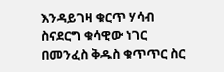እንዳይገዛ ቁርጥ ሃሳብ ስናደርግ ቁሳዊው ነገር በመንፈስ ቅዱስ ቁጥጥር ስር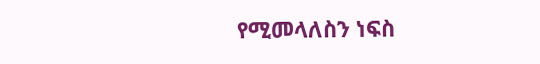የሚመላለስን ነፍስ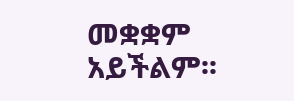መቋቋም አይችልም፡፡